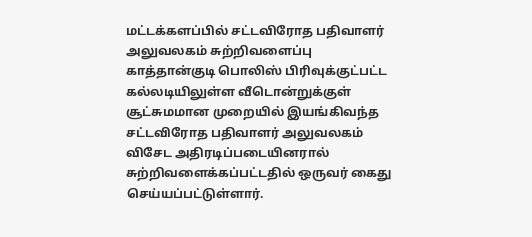மட்டக்களப்பில் சட்டவிரோத பதிவாளர் அலுவலகம் சுற்றிவளைப்பு
காத்தான்குடி பொலிஸ் பிரிவுக்குட்பட்ட கல்லடியிலுள்ள வீடொன்றுக்குள் சூட்சுமமான முறையில் இயங்கிவந்த சட்டவிரோத பதிவாளர் அலுவலகம் விசேட அதிரடிப்படையினரால் சுற்றிவளைக்கப்பட்டதில் ஒருவர் கைது செய்யப்பட்டுள்ளார்.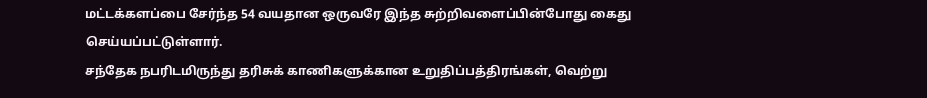மட்டக்களப்பை சேர்ந்த 54 வயதான ஒருவரே இந்த சுற்றிவளைப்பின்போது கைது செய்யப்பட்டுள்ளார்.
சந்தேக நபரிடமிருந்து தரிசுக் காணிகளுக்கான உறுதிப்பத்திரங்கள், வெற்று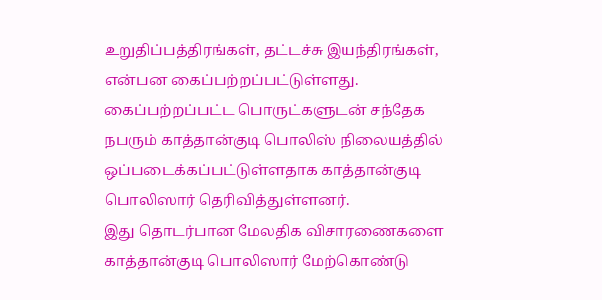உறுதிப்பத்திரங்கள், தட்டச்சு இயந்திரங்கள், என்பன கைப்பற்றப்பட்டுள்ளது.
கைப்பற்றப்பட்ட பொருட்களுடன் சந்தேக நபரும் காத்தான்குடி பொலிஸ் நிலையத்தில் ஒப்படைக்கப்பட்டுள்ளதாக காத்தான்குடி பொலிஸார் தெரிவித்துள்ளனர்.
இது தொடர்பான மேலதிக விசாரணைகளை காத்தான்குடி பொலிஸார் மேற்கொண்டு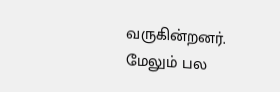வருகின்றனர்.
மேலும் பல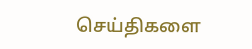செய்திகளை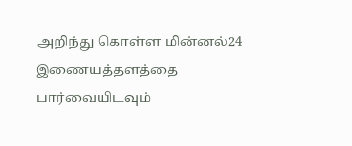அறிந்து கொள்ள மின்னல்24 இணையத்தளத்தை பார்வையிடவும்